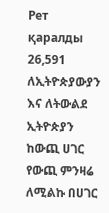Рет қаралды 26,591
ለኢትዮጵያውያን እና ለትውልደ ኢትዮጵያን ከውጪ ሀገር የውጪ ምንዛሬ ለሚልኩ በሀገር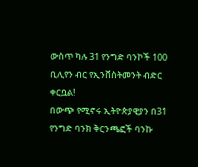ውስጥ ካሉ 31 የንግድ ባንኮች 100 ቢሊየን ብር የኢንቨስትመንት ብድር ቀርቧል!
በውጭ የሚኖሩ ኢትዮጵያዊያን በ31 የንግድ ባንክ ቅርንጫፎች ባንኩ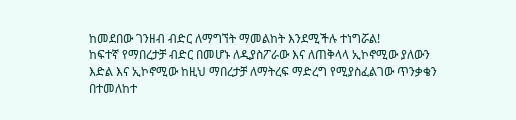ከመደበው ገንዘብ ብድር ለማግኘት ማመልከት እንደሚችሉ ተነግሯል!
ከፍተኛ የማበረታቻ ብድር በመሆኑ ለዲያስፖራው እና ለጠቅላላ ኢኮኖሚው ያለውን እድል እና ኢኮኖሚው ከዚህ ማበረታቻ ለማትረፍ ማድረግ የሚያስፈልገው ጥንቃቄን በተመለከተ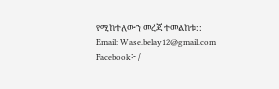የሚከተለውን መረጃ ተመልከቱ::
Email: Wase.belay12@gmail.com
Facebook፦ /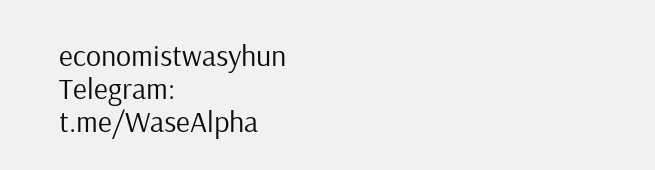economistwasyhun
Telegram: t.me/WaseAlpha